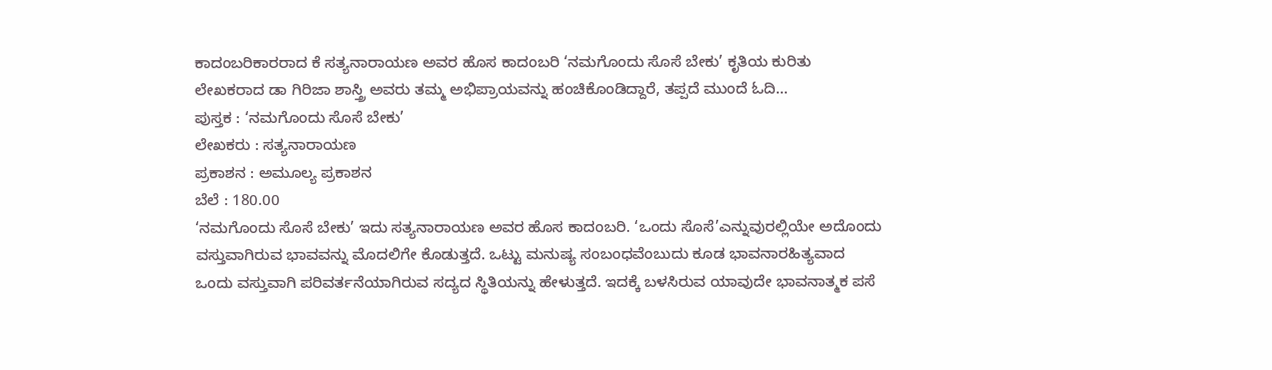ಕಾದಂಬರಿಕಾರರಾದ ಕೆ ಸತ್ಯನಾರಾಯಣ ಅವರ ಹೊಸ ಕಾದಂಬರಿ ‘ನಮಗೊಂದು ಸೊಸೆ ಬೇಕು’ ಕೃತಿಯ ಕುರಿತು ಲೇಖಕರಾದ ಡಾ ಗಿರಿಜಾ ಶಾಸ್ತ್ರಿ ಅವರು ತಮ್ಮ ಅಭಿಪ್ರಾಯವನ್ನು ಹಂಚಿಕೊಂಡಿದ್ದಾರೆ, ತಪ್ಪದೆ ಮುಂದೆ ಓದಿ…
ಪುಸ್ತಕ : ‘ನಮಗೊಂದು ಸೊಸೆ ಬೇಕು’
ಲೇಖಕರು : ಸತ್ಯನಾರಾಯಣ
ಪ್ರಕಾಶನ : ಅಮೂಲ್ಯ ಪ್ರಕಾಶನ
ಬೆಲೆ : 180.00
‘ನಮಗೊಂದು ಸೊಸೆ ಬೇಕು’ ಇದು ಸತ್ಯನಾರಾಯಣ ಅವರ ಹೊಸ ಕಾದಂಬರಿ. ‘ಒಂದು ಸೊಸೆ’ಎನ್ನುವುರಲ್ಲಿಯೇ ಅದೊಂದು ವಸ್ತುವಾಗಿರುವ ಭಾವವನ್ನು ಮೊದಲಿಗೇ ಕೊಡುತ್ತದೆ. ಒಟ್ಟು ಮನುಷ್ಯ ಸಂಬಂಧವೆಂಬುದು ಕೂಡ ಭಾವನಾರಹಿತ್ಯವಾದ ಒಂದು ವಸ್ತುವಾಗಿ ಪರಿವರ್ತನೆಯಾಗಿರುವ ಸದ್ಯದ ಸ್ಥಿತಿಯನ್ನು ಹೇಳುತ್ತದೆ. ಇದಕ್ಕೆ ಬಳಸಿರುವ ಯಾವುದೇ ಭಾವನಾತ್ಮಕ ಪಸೆ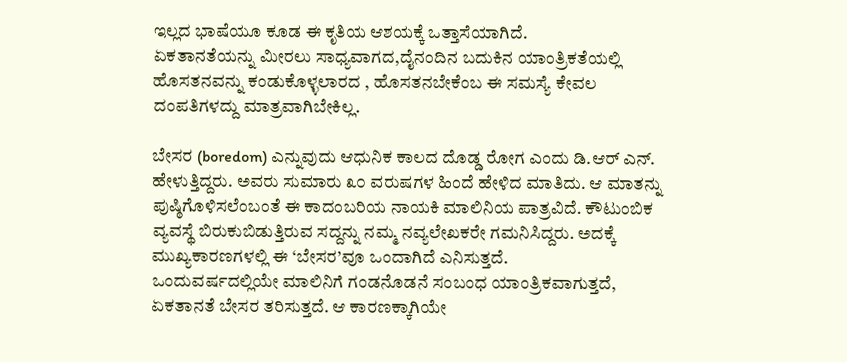ಇಲ್ಲದ ಭಾಷೆಯೂ ಕೂಡ ಈ ಕೃತಿಯ ಆಶಯಕ್ಕೆ ಒತ್ತಾಸೆಯಾಗಿದೆ.
ಏಕತಾನತೆಯನ್ನು ಮೀರಲು ಸಾಧ್ಯವಾಗದ,ದೈನಂದಿನ ಬದುಕಿನ ಯಾಂತ್ರಿಕತೆಯಲ್ಲಿ ಹೊಸತನವನ್ನು ಕಂಡುಕೊಳ್ಳಲಾರದ , ಹೊಸತನಬೇಕೆಂಬ ಈ ಸಮಸ್ಯೆ ಕೇವಲ ದಂಪತಿಗಳದ್ದು ಮಾತ್ರವಾಗಿಬೇಕಿಲ್ಲ.

ಬೇಸರ (boredom) ಎನ್ನುವುದು ಆಧುನಿಕ ಕಾಲದ ದೊಡ್ಡ ರೋಗ ಎಂದು ಡಿ.ಆರ್ ಎನ್. ಹೇಳುತ್ತಿದ್ದರು. ಅವರು ಸುಮಾರು ೩೦ ವರುಷಗಳ ಹಿಂದೆ ಹೇಳಿದ ಮಾತಿದು. ಆ ಮಾತನ್ನು ಪುಷ್ಠಿಗೊಳಿಸಲೆಂಬಂತೆ ಈ ಕಾದಂಬರಿಯ ನಾಯಕಿ ಮಾಲಿನಿಯ ಪಾತ್ರವಿದೆ. ಕೌಟುಂಬಿಕ ವ್ಯವಸ್ಥೆ ಬಿರುಕುಬಿಡುತ್ತಿರುವ ಸದ್ದನ್ನು ನಮ್ಮ ನವ್ಯಲೇಖಕರೇ ಗಮನಿಸಿದ್ದರು. ಅದಕ್ಕೆ ಮುಖ್ಯಕಾರಣಗಳಲ್ಲಿ ಈ ‘ಬೇಸರ’ವೂ ಒಂದಾಗಿದೆ ಎನಿಸುತ್ತದೆ.
ಒಂದುವರ್ಷದಲ್ಲಿಯೇ ಮಾಲಿನಿಗೆ ಗಂಡನೊಡನೆ ಸಂಬಂಧ ಯಾಂತ್ರಿಕವಾಗುತ್ತದೆ, ಏಕತಾನತೆ ಬೇಸರ ತರಿಸುತ್ತದೆ. ಆ ಕಾರಣಕ್ಕಾಗಿಯೇ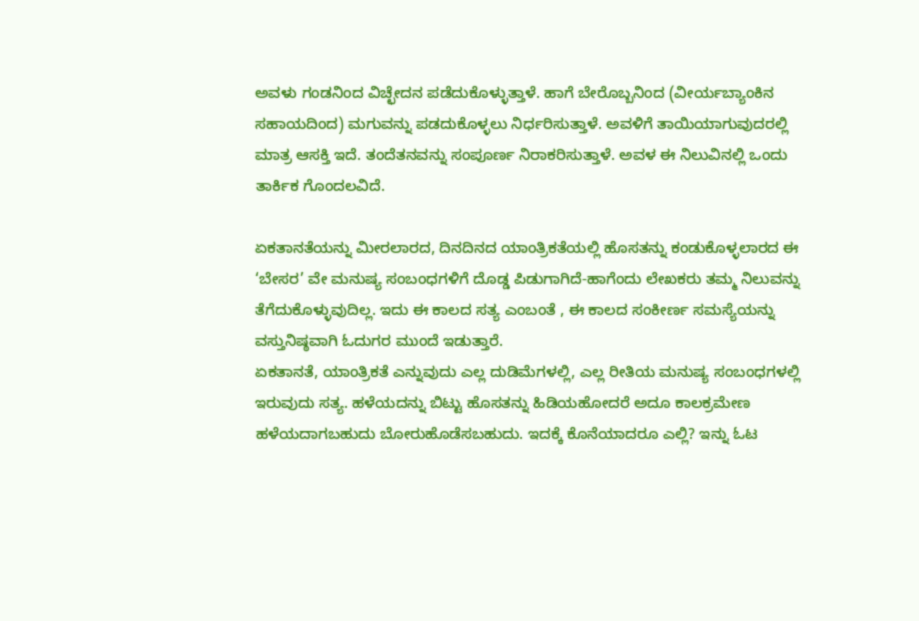ಅವಳು ಗಂಡನಿಂದ ವಿಚ್ಛೇದನ ಪಡೆದುಕೊಳ್ಳುತ್ತಾಳೆ. ಹಾಗೆ ಬೇರೊಬ್ಬನಿಂದ (ವೀರ್ಯಬ್ಯಾಂಕಿನ ಸಹಾಯದಿಂದ) ಮಗುವನ್ನು ಪಡದುಕೊಳ್ಳಲು ನಿರ್ಧರಿಸುತ್ತಾಳೆ. ಅವಳಿಗೆ ತಾಯಿಯಾಗುವುದರಲ್ಲಿ ಮಾತ್ರ ಆಸಕ್ತಿ ಇದೆ. ತಂದೆತನವನ್ನು ಸಂಪೂರ್ಣ ನಿರಾಕರಿಸುತ್ತಾಳೆ. ಅವಳ ಈ ನಿಲುವಿನಲ್ಲಿ ಒಂದು ತಾರ್ಕಿಕ ಗೊಂದಲವಿದೆ.

ಏಕತಾನತೆಯನ್ನು ಮೀರಲಾರದ, ದಿನದಿನದ ಯಾಂತ್ರಿಕತೆಯಲ್ಲಿ ಹೊಸತನ್ನು ಕಂಡುಕೊಳ್ಳಲಾರದ ಈ ‘ಬೇಸರ’ ವೇ ಮನುಷ್ಯ ಸಂಬಂಧಗಳಿಗೆ ದೊಡ್ಡ ಪಿಡುಗಾಗಿದೆ-ಹಾಗೆಂದು ಲೇಖಕರು ತಮ್ಮ ನಿಲುವನ್ನು ತೆಗೆದುಕೊಳ್ಳುವುದಿಲ್ಲ. ಇದು ಈ ಕಾಲದ ಸತ್ಯ ಎಂಬಂತೆ , ಈ ಕಾಲದ ಸಂಕೀರ್ಣ ಸಮಸ್ಯೆಯನ್ನು ವಸ್ತುನಿಷ್ಠವಾಗಿ ಓದುಗರ ಮುಂದೆ ಇಡುತ್ತಾರೆ.
ಏಕತಾನತೆ, ಯಾಂತ್ರಿಕತೆ ಎನ್ನುವುದು ಎಲ್ಲ ದುಡಿಮೆಗಳಲ್ಲಿ, ಎಲ್ಲ ರೀತಿಯ ಮನುಷ್ಯ ಸಂಬಂಧಗಳಲ್ಲಿ ಇರುವುದು ಸತ್ಯ. ಹಳೆಯದನ್ನು ಬಿಟ್ಟು ಹೊಸತನ್ನು ಹಿಡಿಯಹೋದರೆ ಅದೂ ಕಾಲಕ್ರಮೇಣ ಹಳೆಯದಾಗಬಹುದು ಬೋರುಹೊಡೆಸಬಹುದು. ಇದಕ್ಕೆ ಕೊನೆಯಾದರೂ ಎಲ್ಲಿ? ಇನ್ನು ಓಟ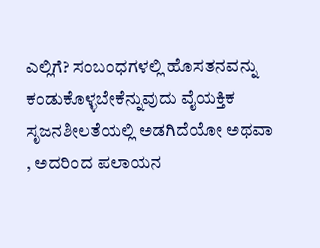ಎಲ್ಲಿಗೆ? ಸಂಬಂಧಗಳಲ್ಲಿ ಹೊಸತನವನ್ನು ಕಂಡುಕೊಳ್ಳಬೇಕೆನ್ನುವುದು ವೈಯಕ್ತಿಕ ಸೃಜನಶೀಲತೆಯಲ್ಲಿ ಅಡಗಿದೆಯೋ ಅಥವಾ , ಅದರಿಂದ ಪಲಾಯನ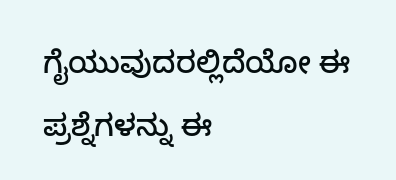ಗೈಯುವುದರಲ್ಲಿದೆಯೋ ಈ ಪ್ರಶ್ನೆಗಳನ್ನು ಈ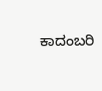ಕಾದಂಬರಿ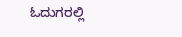ಓದುಗರಲ್ಲಿ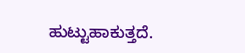ಹುಟ್ಟುಹಾಕುತ್ತದೆ.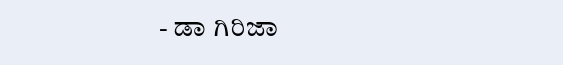- ಡಾ ಗಿರಿಜಾ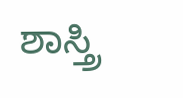ಶಾಸ್ತ್ರಿ